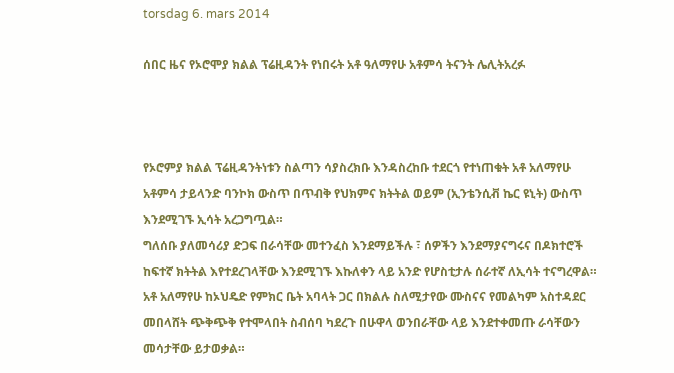torsdag 6. mars 2014

ሰበር ዜና የኦሮሞያ ክልል ፕሬዚዳንት የነበሩት አቶ ዓለማየሁ አቶምሳ ትናንት ሌሊትአረፉ



የኦሮምያ ክልል ፕሬዚዳንትነቱን ስልጣን ሳያስረክቡ እንዳስረከቡ ተደርጎ የተነጠቁት አቶ አለማየሁ አቶምሳ ታይላንድ ባንኮክ ውስጥ በጥብቅ የህክምና ክትትል ወይም (ኢንቴንሲቭ ኬር ዩኒት) ውስጥ እንደሚገኙ ኢሳት አረጋግጧል።
ግለሰቡ ያለመሳሪያ ድጋፍ በራሳቸው መተንፈስ እንደማይችሉ ፣ ሰዎችን እንደማያናግሩና በዶክተሮች ከፍተኛ ክትትል እየተደረገላቸው እንደሚገኙ እኩለቀን ላይ አንድ የሆስቲታሉ ሰራተኛ ለኢሳት ተናግረዋል።
አቶ አለማየሁ ከኦህዴድ የምክር ቤት አባላት ጋር በክልሉ ስለሚታየው ሙስናና የመልካም አስተዳደር መበላሸት ጭቅጭቅ የተሞላበት ስብሰባ ካደረጉ በሁዋላ ወንበራቸው ላይ እንደተቀመጡ ራሳቸውን መሳታቸው ይታወቃል።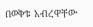በወቅቱ አብረዋቸው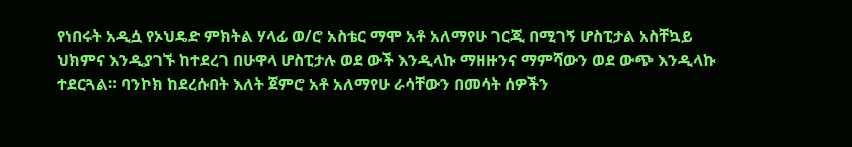የነበሩት አዲሷ የኦህዴድ ምክትል ሃላፊ ወ/ሮ አስቴር ማሞ አቶ አለማየሁ ገርጂ በሚገኝ ሆስፒታል አስቸኳይ ህክምና እንዲያገኙ ከተደረገ በሁዋላ ሆስፒታሉ ወደ ውች እንዲላኩ ማዘዙንና ማምሻውን ወደ ውጭ እንዲላኩ ተደርጓል። ባንኮክ ከደረሱበት እለት ጀምሮ አቶ አለማየሁ ራሳቸውን በመሳት ሰዎችን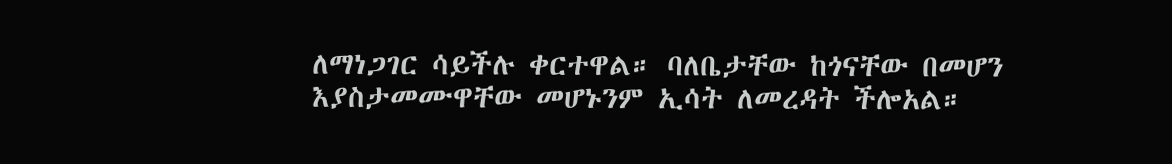ለማነጋገር ሳይችሉ ቀርተዋል። ባለቤታቸው ከጎናቸው በመሆን እያስታመሙዋቸው መሆኑንም ኢሳት ለመረዳት ችሎአል።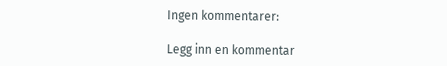Ingen kommentarer:

Legg inn en kommentar